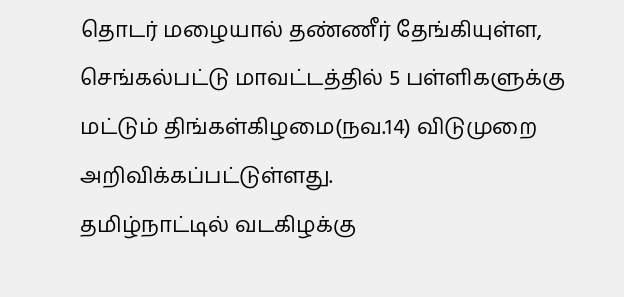தொடர் மழையால் தண்ணீர் தேங்கியுள்ள, செங்கல்பட்டு மாவட்டத்தில் 5 பள்ளிகளுக்கு மட்டும் திங்கள்கிழமை(நவ.14) விடுமுறை அறிவிக்கப்பட்டுள்ளது.
தமிழ்நாட்டில் வடகிழக்கு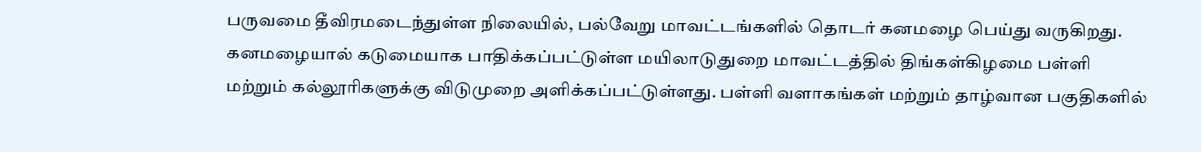பருவமை தீவிரமடைந்துள்ள நிலையில், பல்வேறு மாவட்டங்களில் தொடர் கனமழை பெய்து வருகிறது.
கனமழையால் கடுமையாக பாதிக்கப்பட்டுள்ள மயிலாடுதுறை மாவட்டத்தில் திங்கள்கிழமை பள்ளி மற்றும் கல்லூரிகளுக்கு விடுமுறை அளிக்கப்பட்டுள்ளது. பள்ளி வளாகங்கள் மற்றும் தாழ்வான பகுதிகளில்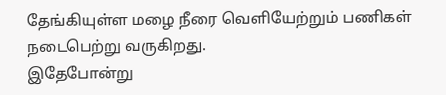தேங்கியுள்ள மழை நீரை வெளியேற்றும் பணிகள் நடைபெற்று வருகிறது.
இதேபோன்று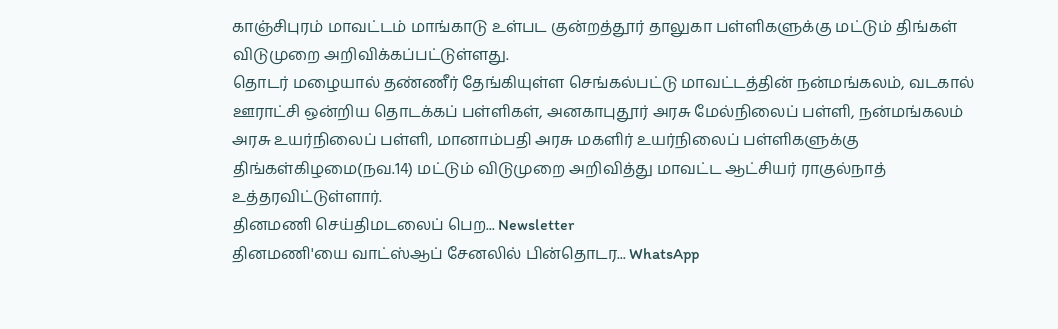காஞ்சிபுரம் மாவட்டம் மாங்காடு உள்பட குன்றத்தூர் தாலுகா பள்ளிகளுக்கு மட்டும் திங்கள் விடுமுறை அறிவிக்கப்பட்டுள்ளது.
தொடர் மழையால் தண்ணீர் தேங்கியுள்ள செங்கல்பட்டு மாவட்டத்தின் நன்மங்கலம், வடகால் ஊராட்சி ஒன்றிய தொடக்கப் பள்ளிகள், அனகாபுதூர் அரசு மேல்நிலைப் பள்ளி, நன்மங்கலம் அரசு உயர்நிலைப் பள்ளி, மானாம்பதி அரசு மகளிர் உயர்நிலைப் பள்ளிகளுக்கு திங்கள்கிழமை(நவ.14) மட்டும் விடுமுறை அறிவித்து மாவட்ட ஆட்சியர் ராகுல்நாத் உத்தரவிட்டுள்ளார்.
தினமணி செய்திமடலைப் பெற... Newsletter
தினமணி'யை வாட்ஸ்ஆப் சேனலில் பின்தொடர... WhatsApp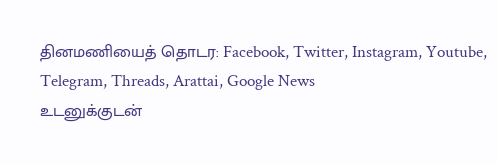தினமணியைத் தொடர: Facebook, Twitter, Instagram, Youtube, Telegram, Threads, Arattai, Google News
உடனுக்குடன்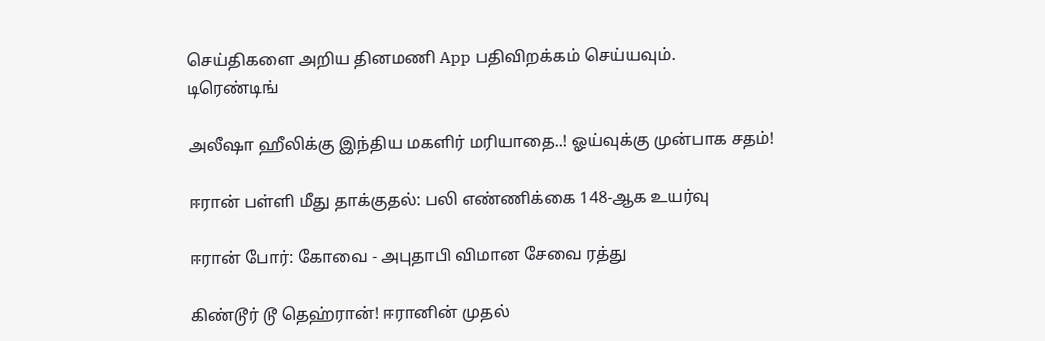செய்திகளை அறிய தினமணி App பதிவிறக்கம் செய்யவும்.
டிரெண்டிங்

அலீஷா ஹீலிக்கு இந்திய மகளிர் மரியாதை..! ஓய்வுக்கு முன்பாக சதம்!

ஈரான் பள்ளி மீது தாக்குதல்: பலி எண்ணிக்கை 148-ஆக உயர்வு

ஈரான் போர்: கோவை - அபுதாபி விமான சேவை ரத்து

கிண்டூர் டூ தெஹ்ரான்! ஈரானின் முதல்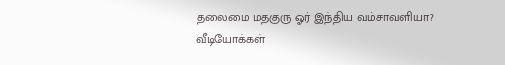தலைமை மதகுரு ஓர் இந்திய வம்சாவளியா?
வீடியோக்கள்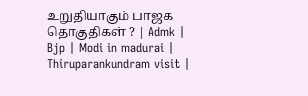உறுதியாகும் பாஜக தொகுதிகள் ? | Admk | Bjp | Modi in madurai | Thiruparankundram visit |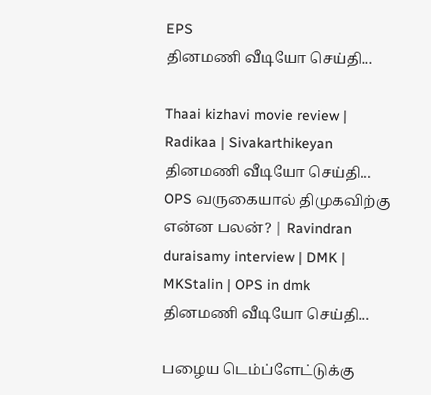EPS
தினமணி வீடியோ செய்தி...

Thaai kizhavi movie review | Radikaa | Sivakarthikeyan
தினமணி வீடியோ செய்தி...
OPS வருகையால் திமுகவிற்கு என்ன பலன்? | Ravindran duraisamy interview | DMK | MKStalin | OPS in dmk
தினமணி வீடியோ செய்தி...

பழைய டெம்ப்ளேட்டுக்கு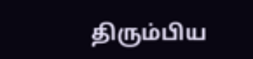திரும்பிய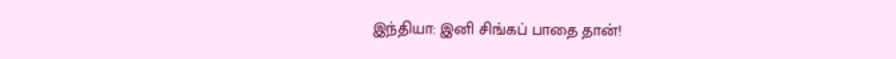இந்தியா: இனி சிங்கப் பாதை தான்!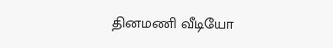தினமணி வீடியோ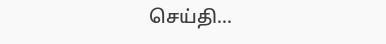செய்தி...